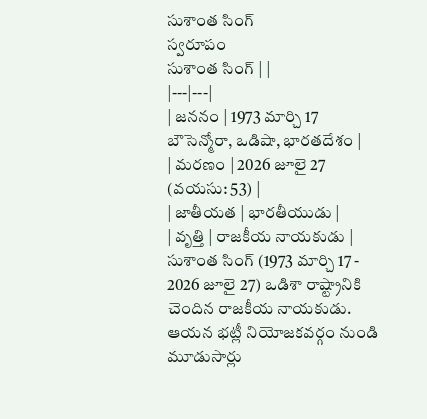సుశాంత సింగ్
స్వరూపం
సుశాంత సింగ్ | |
|---|---|
| జననం | 1973 మార్చి 17 బౌసెన్మోరా, ఒడిషా, భారతదేశం |
| మరణం | 2026 జూలై 27 (వయసు: 53) |
| జాతీయత | భారతీయుడు |
| వృత్తి | రాజకీయ నాయకుడు |
సుశాంత సింగ్ (1973 మార్చి 17 - 2026 జూలై 27) ఒడిశా రాష్ట్రానికి చెందిన రాజకీయ నాయకుడు. ఆయన భట్లీ నియోజకవర్గం నుండి మూడుసార్లు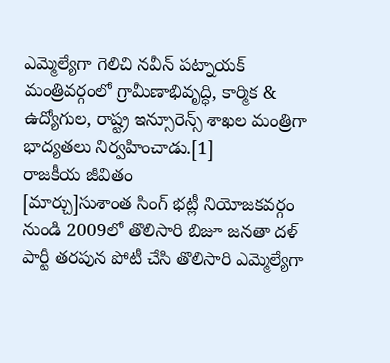ఎమ్మెల్యేగా గెలిచి నవీన్ పట్నాయక్ మంత్రివర్గంలో గ్రామీణాభివృద్ధి, కార్మిక & ఉద్యోగుల, రాష్ట్ర ఇన్సూరెన్స్ శాఖల మంత్రిగా భాద్యతలు నిర్వహించాడు.[1]
రాజకీయ జీవితం
[మార్చు]సుశాంత సింగ్ భట్లీ నియోజకవర్గం నుండి 2009లో తొలిసారి బిజూ జనతా దళ్ పార్టీ తరపున పోటీ చేసి తొలిసారి ఎమ్మెల్యేగా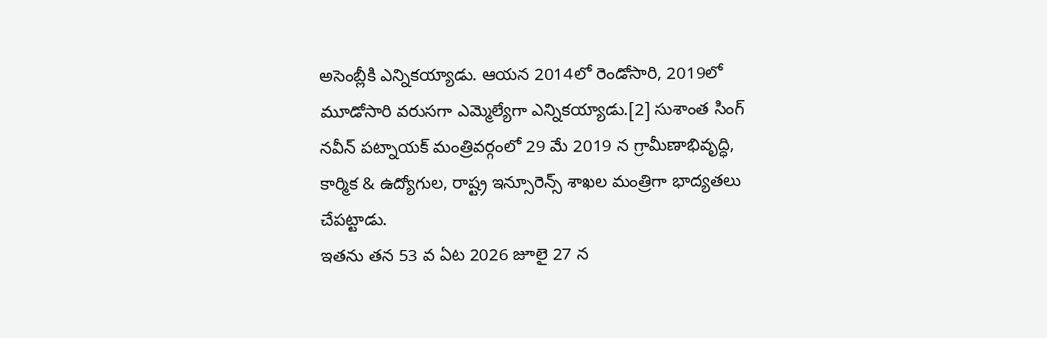అసెంబ్లీకి ఎన్నికయ్యాడు. ఆయన 2014లో రెండోసారి, 2019లో మూడోసారి వరుసగా ఎమ్మెల్యేగా ఎన్నికయ్యాడు.[2] సుశాంత సింగ్ నవీన్ పట్నాయక్ మంత్రివర్గంలో 29 మే 2019 న గ్రామీణాభివృద్ధి, కార్మిక & ఉద్యోగుల, రాష్ట్ర ఇన్సూరెన్స్ శాఖల మంత్రిగా భాద్యతలు చేపట్టాడు.
ఇతను తన 53 వ ఏట 2026 జూలై 27 న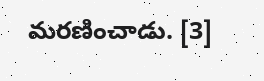మరణించాడు. [3]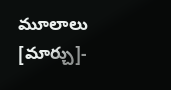మూలాలు
[మార్చు]-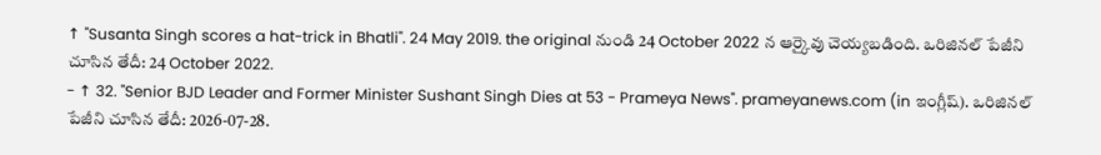↑ "Susanta Singh scores a hat-trick in Bhatli". 24 May 2019. the original నుండి 24 October 2022 న ఆర్కైవు చెయ్యబడింది. ఒరిజినల్ పేజీని చూసిన తేదీ: 24 October 2022.
- ↑ 32. "Senior BJD Leader and Former Minister Sushant Singh Dies at 53 - Prameya News". prameyanews.com (in ఇంగ్లీష్). ఒరిజినల్ పేజీని చూసిన తేదీ: 2026-07-28.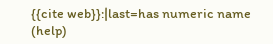{{cite web}}:|last=has numeric name (help)